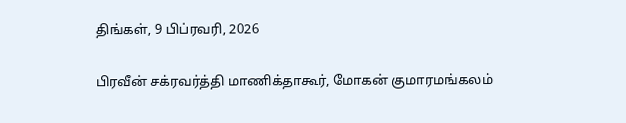திங்கள், 9 பிப்ரவரி, 2026

பிரவீன் சக்ரவர்த்தி மாணிக்தாகூர், மோகன் குமாரமங்கலம்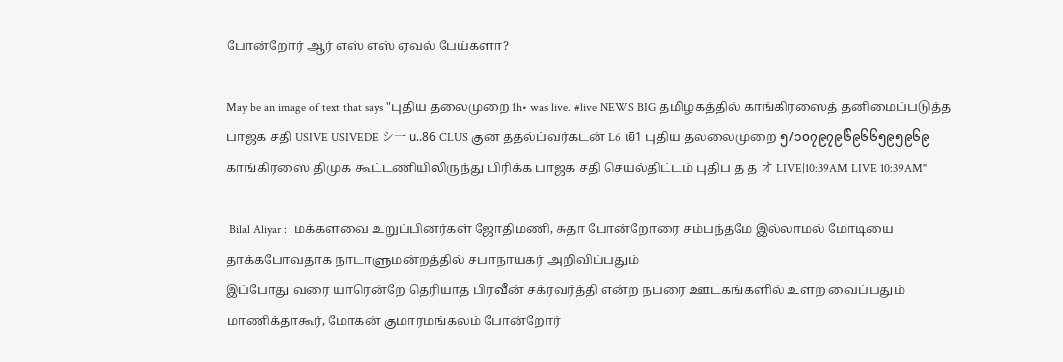போன்றோர் ஆர் எஸ் எஸ் ஏவல் பேய்களா?

May be an image of text that says "புதிய தலைமுறை 1h• was live. #live NEWS BIG தமிழகத்தில் காங்கிரஸைத் தனிமைப்படுத்த பாஜக சதி USIVE USIVEDE シ一 น..86 CLUS குன ததல்ப்வர்கடன் L6 เยิ1 புதிய தலலைமுறை ၅/၁၀၇၉၇၉၆်၉၆၆၅၉၅၉၆၉ காங்கிரஸை திமுக கூட்டணியிலிருந்து பிரிக்க பாஜக சதி செயல்திட்டம் புதிப த த オ LIVE|10:39AM LIVE 10:39AM"

 Bilal Aliyar :  மக்களவை உறுப்பினர்கள் ஜோதிமணி, சுதா போன்றோரை சம்பந்தமே இல்லாமல் மோடியை தாக்கபோவதாக நாடாளுமன்றத்தில் சபாநாயகர் அறிவிப்பதும்
இப்போது வரை யாரென்றே தெரியாத பிரவீன் சக்ரவர்த்தி என்ற நபரை ஊடகங்களில் உளற வைப்பதும்
மாணிக்தாகூர், மோகன் குமாரமங்கலம் போன்றோர்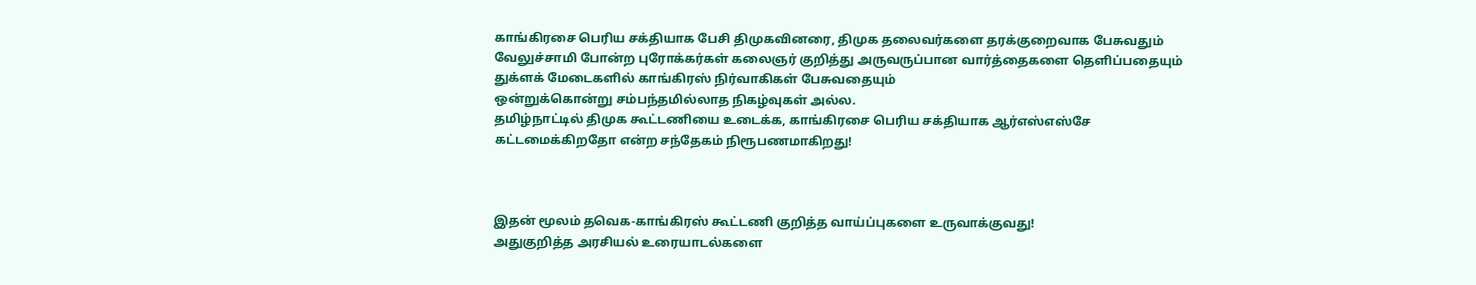காங்கிரசை பெரிய சக்தியாக பேசி திமுகவினரை, திமுக தலைவர்களை தரக்குறைவாக பேசுவதும்
வேலுச்சாமி போன்ற புரோக்கர்கள் கலைஞர் குறித்து அருவருப்பான வார்த்தைகளை தெளிப்பதையும்
துக்ளக் மேடைகளில் காங்கிரஸ் நிர்வாகிகள் பேசுவதையும்
ஒன்றுக்கொன்று சம்பந்தமில்லாத நிகழ்வுகள் அல்ல.
தமிழ்நாட்டில் திமுக கூட்டணியை உடைக்க, காங்கிரசை பெரிய சக்தியாக ஆர்எஸ்எஸ்சே கட்டமைக்கிறதோ என்ற சந்தேகம் நிரூபணமாகிறது!



இதன் மூலம் தவெக-காங்கிரஸ் கூட்டணி குறித்த வாய்ப்புகளை உருவாக்குவது!
அதுகுறித்த அரசியல் உரையாடல்களை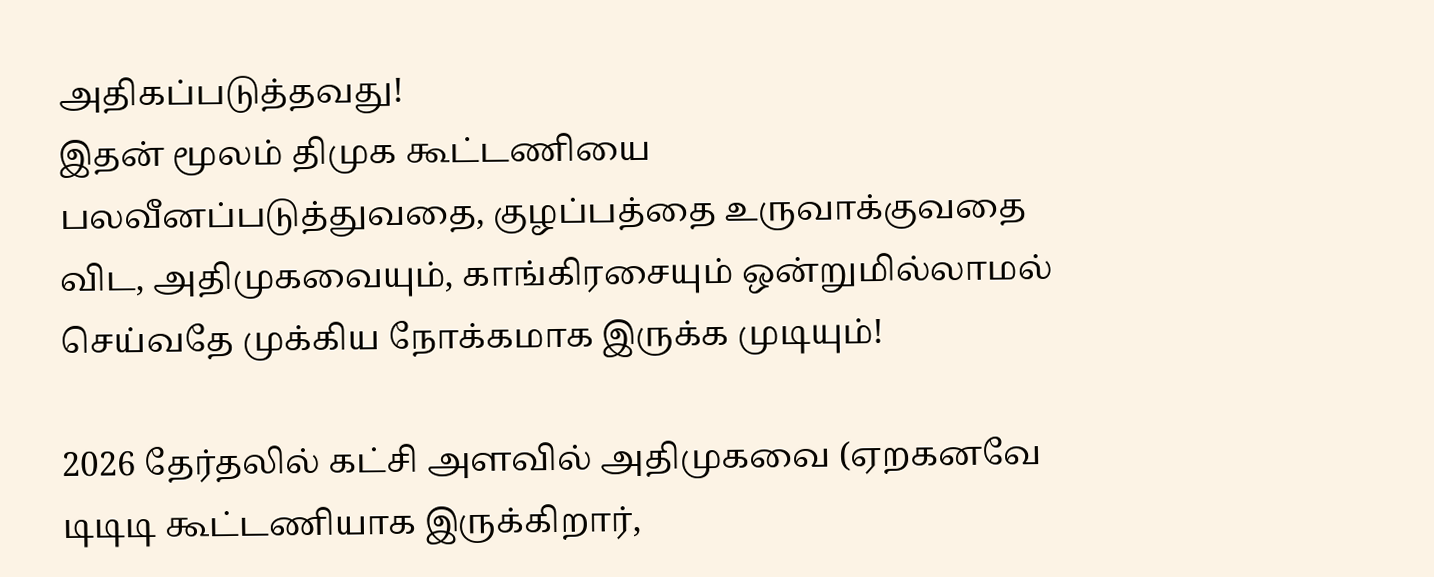அதிகப்படுத்தவது!
இதன் மூலம் திமுக கூட்டணியை பலவீனப்படுத்துவதை, குழப்பத்தை உருவாக்குவதை விட, அதிமுகவையும், காங்கிரசையும் ஒன்றுமில்லாமல் செய்வதே முக்கிய நோக்கமாக இருக்க முடியும்!

2026 தேர்தலில் கட்சி அளவில் அதிமுகவை (ஏறகனவே டிடிடி கூட்டணியாக இருக்கிறார்,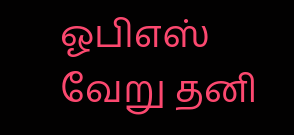ஓபிஎஸ் வேறு தனி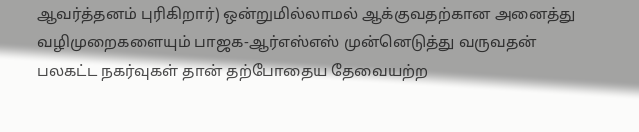ஆவர்த்தனம் புரிகிறார்) ஒன்றுமில்லாமல் ஆக்குவதற்கான அனைத்து வழிமுறைகளையும் பாஜக-ஆர்எஸ்எஸ் முன்னெடுத்து வருவதன் பலகட்ட நகர்வுகள் தான் தற்போதைய தேவையற்ற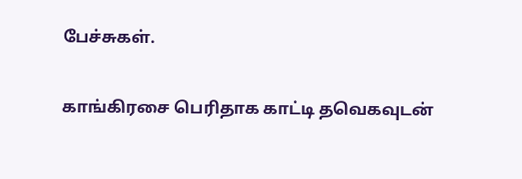பேச்சுகள்.

காங்கிரசை பெரிதாக காட்டி தவெகவுடன்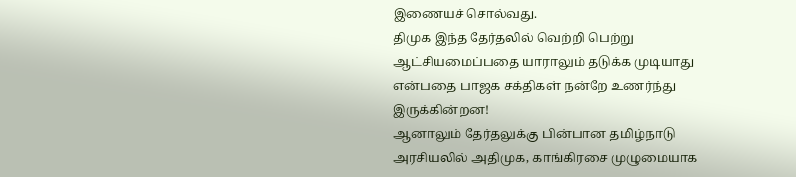இணையச் சொல்வது.
திமுக இந்த தேர்தலில் வெற்றி பெற்று ஆட்சியமைப்பதை யாராலும் தடுக்க முடியாது என்பதை பாஜக சக்திகள் நன்றே உணர்ந்து இருக்கின்றன!
ஆனாலும் தேர்தலுக்கு பின்பான தமிழ்நாடு அரசியலில் அதிமுக, காங்கிரசை முழுமையாக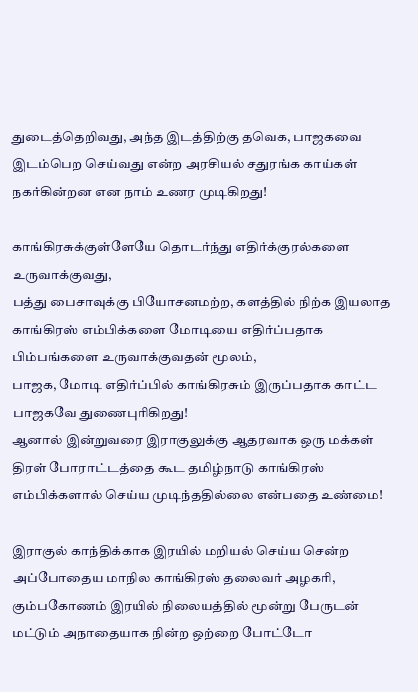துடைத்தெறிவது, அந்த இடத்திற்கு தவெக, பாஜகவை இடம்பெற செய்வது என்ற அரசியல் சதுரங்க காய்கள் நகர்கின்றன என நாம் உணர முடிகிறது!

காங்கிரசுக்குள்ளேயே தொடர்ந்து எதிர்க்குரல்களை உருவாக்குவது,
பத்து பைசாவுக்கு பியோசனமற்ற, களத்தில் நிற்க இயலாத காங்கிரஸ் எம்பிக்களை மோடியை எதிர்ப்பதாக பிம்பங்களை உருவாக்குவதன் மூலம்,
பாஜக, மோடி எதிர்ப்பில் காங்கிரசும் இருப்பதாக காட்ட பாஜகவே துணைபுரிகிறது!
ஆனால் இன்றுவரை இராகுலுக்கு ஆதரவாக ஒரு மக்கள் திரள் போராட்டத்தை கூட தமிழ்நாடு காங்கிரஸ் எம்பிக்களால் செய்ய முடிந்ததில்லை என்பதை உண்மை!

இராகுல் காந்திக்காக இரயில் மறியல் செய்ய சென்ற அப்போதைய மாநில காங்கிரஸ் தலைவர் அழகரி, கும்பகோணம் இரயில் நிலையத்தில் மூன்று பேருடன் மட்டும் அநாதையாக நின்ற ஒற்றை போட்டோ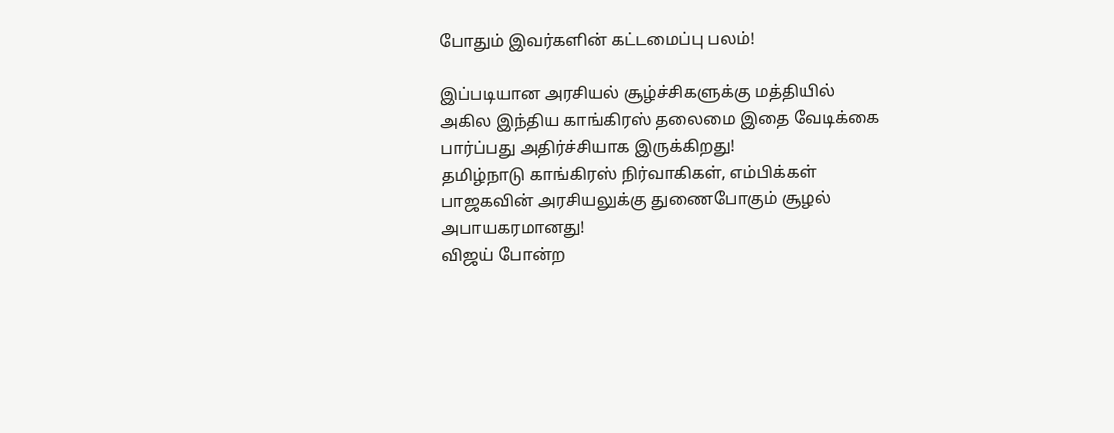போதும் இவர்களின் கட்டமைப்பு பலம்!

இப்படியான அரசியல் சூழ்ச்சிகளுக்கு மத்தியில் அகில இந்திய காங்கிரஸ் தலைமை இதை வேடிக்கை பார்ப்பது அதிர்ச்சியாக இருக்கிறது!
தமிழ்நாடு காங்கிரஸ் நிர்வாகிகள், எம்பிக்கள் பாஜகவின் அரசியலுக்கு துணைபோகும் சூழல் அபாயகரமானது!
விஜய் போன்ற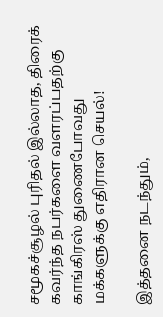சமூகச்சூழல் புரிதல் இல்லாத, திரைக் கவர்ந்த நபர்களை வளரப்பதற்கு காங்கிரஸ் துணைபோவது மக்களுக்கு எதிரான செயல்!

இத்தனை நடந்தும்,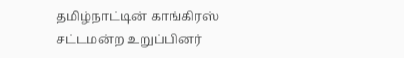தமிழ்நாட்டின் காங்கிரஸ் சட்டமன்ற உறுப்பினர்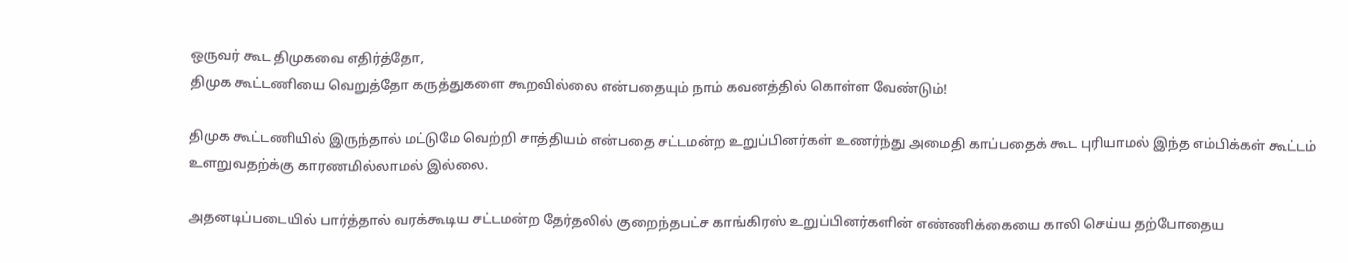ஒருவர் கூட திமுகவை எதிர்த்தோ,
திமுக கூட்டணியை வெறுத்தோ கருத்துகளை கூறவில்லை என்பதையும் நாம் கவனத்தில் கொள்ள வேண்டும்!

திமுக கூட்டணியில் இருந்தால் மட்டுமே வெற்றி சாத்தியம் என்பதை சட்டமன்ற உறுப்பினர்கள் உணர்ந்து அமைதி காப்பதைக் கூட புரியாமல் இந்த எம்பிக்கள் கூட்டம் உளறுவதற்க்கு காரணமில்லாமல் இல்லை.

அதனடிப்படையில் பார்த்தால் வரக்கூடிய சட்டமன்ற தேர்தலில் குறைந்தபட்ச காங்கிரஸ் உறுப்பினர்களின் எண்ணிக்கையை காலி செய்ய தற்போதைய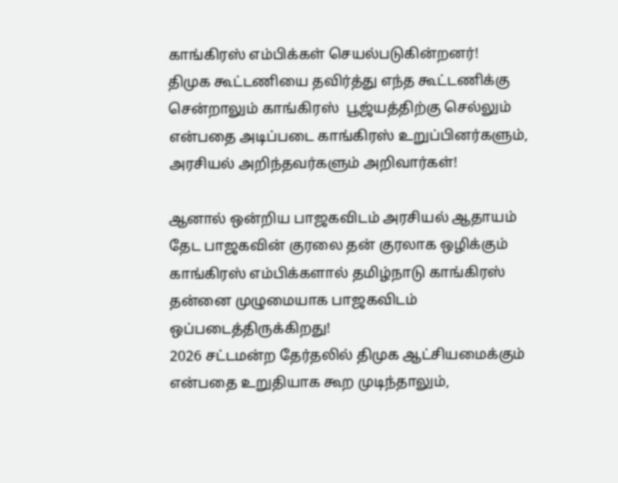காங்கிரஸ் எம்பிக்கள் செயல்படுகின்றனர்!
திமுக கூட்டணியை தவிர்த்து எந்த கூட்டணிக்கு சென்றாலும் காங்கிரஸ்  பூஜ்யத்திற்கு செல்லும் என்பதை அடிப்படை காங்கிரஸ் உறுப்பினர்களும், அரசியல் அறிந்தவர்களும் அறிவார்கள்!

ஆனால் ஒன்றிய பாஜகவிடம் அரசியல் ஆதாயம் தேட பாஜகவின் குரலை தன் குரலாக ஒழிக்கும் காங்கிரஸ் எம்பிக்களால் தமிழ்நாடு காங்கிரஸ் தன்னை முழுமையாக பாஜகவிடம் ஒப்படைத்திருக்கிறது!
2026 சட்டமன்ற தேர்தலில் திமுக ஆட்சியமைக்கும் என்பதை உறுதியாக கூற முடிந்தாலும்,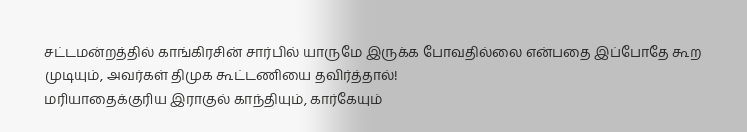சட்டமன்றத்தில் காங்கிரசின் சார்பில் யாருமே இருக்க போவதில்லை என்பதை இப்போதே கூற முடியும், அவர்கள் திமுக கூட்டணியை தவிர்த்தால்!
மரியாதைக்குரிய இராகுல் காந்தியும், கார்கேயும்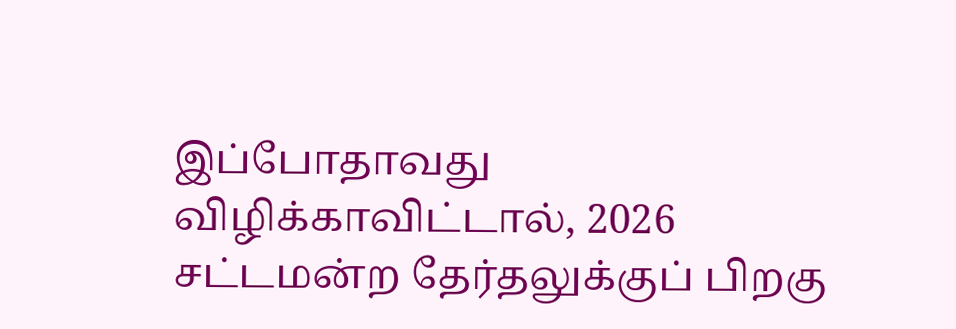இப்போதாவது விழிக்காவிட்டால், 2026 சட்டமன்ற தேர்தலுக்குப் பிறகு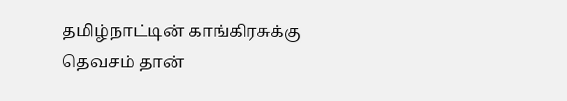தமிழ்நாட்டின் காங்கிரசுக்கு தெவசம் தான்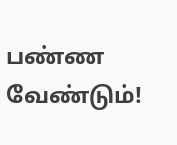பண்ண வேண்டும்!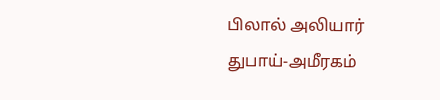பிலால் அலியார்
துபாய்-அமீரகம்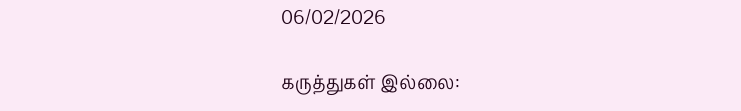06/02/2026

கருத்துகள் இல்லை: